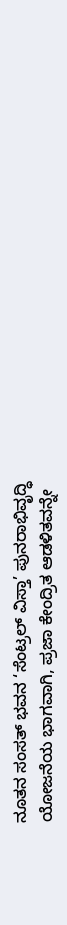ನೂತನ ಸಂಸತ್ ಭವನ ‘ಸೆಂಟ್ರಲ್ ವಿಸ್ತಾ’ ಪುನರಾಭಿವೃದ್ಧಿ ಯೋಜನೆಯ ಭಾಗವಾಗಿ, ಪ್ರಜಾ ಕೇಂದ್ರಿತ ಆಡಳಿತವನ್ನೇ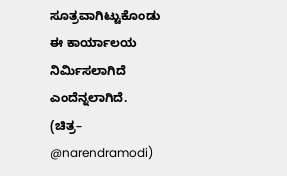ಸೂತ್ರವಾಗಿಟ್ಟುಕೊಂಡು ಈ ಕಾರ್ಯಾಲಯ ನಿರ್ಮಿಸಲಾಗಿದೆ ಎಂದೆನ್ನಲಾಗಿದೆ.
(ಚಿತ್ರ– @narendramodi)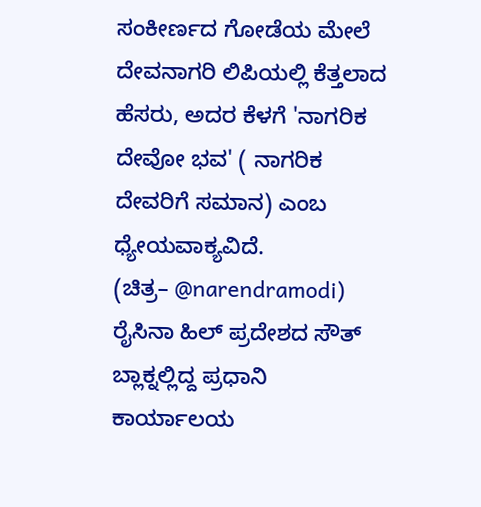ಸಂಕೀರ್ಣದ ಗೋಡೆಯ ಮೇಲೆ ದೇವನಾಗರಿ ಲಿಪಿಯಲ್ಲಿ ಕೆತ್ತಲಾದ ಹೆಸರು, ಅದರ ಕೆಳಗೆ 'ನಾಗರಿಕ ದೇವೋ ಭವ' ( ನಾಗರಿಕ ದೇವರಿಗೆ ಸಮಾನ) ಎಂಬ ಧ್ಯೇಯವಾಕ್ಯವಿದೆ.
(ಚಿತ್ರ– @narendramodi)
ರೈಸಿನಾ ಹಿಲ್ ಪ್ರದೇಶದ ಸೌತ್ ಬ್ಲಾಕ್ನಲ್ಲಿದ್ದ ಪ್ರಧಾನಿ ಕಾರ್ಯಾಲಯ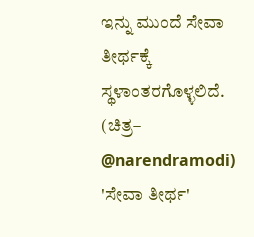ಇನ್ನು ಮುಂದೆ ಸೇವಾ ತೀರ್ಥಕ್ಕೆ ಸ್ಥಳಾಂತರಗೊಳ್ಳಲಿದೆ.
(ಚಿತ್ರ– @narendramodi)
'ಸೇವಾ ತೀರ್ಥ'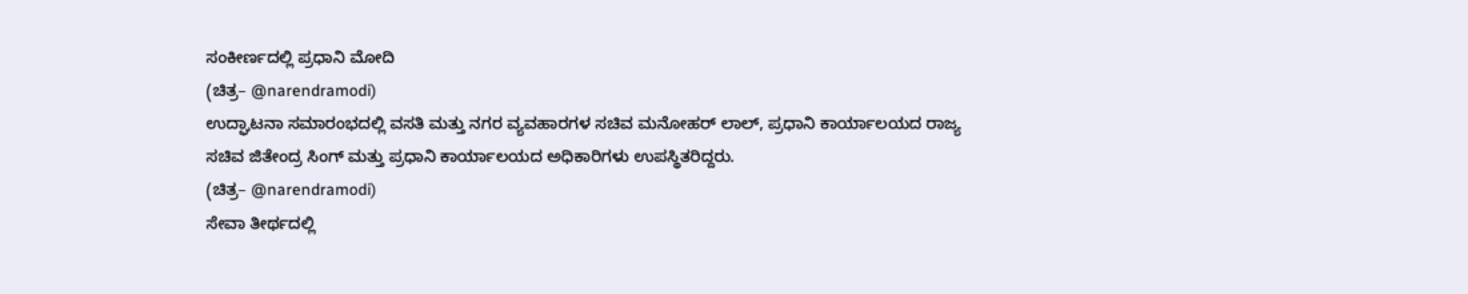ಸಂಕೀರ್ಣದಲ್ಲಿ ಪ್ರಧಾನಿ ಮೋದಿ
(ಚಿತ್ರ– @narendramodi)
ಉದ್ಘಾಟನಾ ಸಮಾರಂಭದಲ್ಲಿ ವಸತಿ ಮತ್ತು ನಗರ ವ್ಯವಹಾರಗಳ ಸಚಿವ ಮನೋಹರ್ ಲಾಲ್, ಪ್ರಧಾನಿ ಕಾರ್ಯಾಲಯದ ರಾಜ್ಯ ಸಚಿವ ಜಿತೇಂದ್ರ ಸಿಂಗ್ ಮತ್ತು ಪ್ರಧಾನಿ ಕಾರ್ಯಾಲಯದ ಅಧಿಕಾರಿಗಳು ಉಪಸ್ಥಿತರಿದ್ದರು.
(ಚಿತ್ರ– @narendramodi)
ಸೇವಾ ತೀರ್ಥದಲ್ಲಿ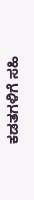ಕಡತಗಳಿಗೆ ಸಹಿ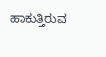ಹಾಕುತ್ತಿರುವ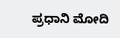ಪ್ರಧಾನಿ ಮೋದಿ